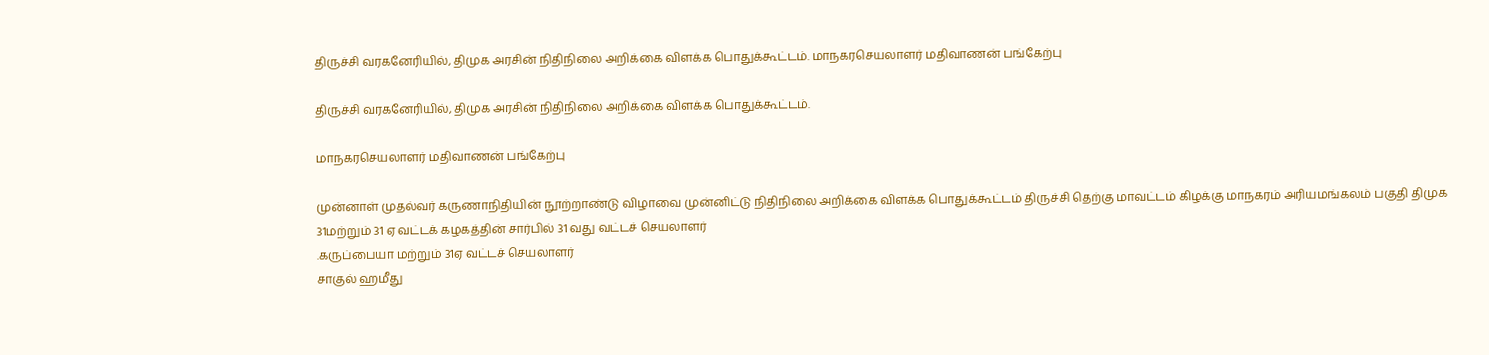திருச்சி வரகனேரியில், திமுக அரசின் நிதிநிலை அறிக்கை விளக்க பொதுக்கூட்டம். மாநகரசெயலாளர் மதிவாணன் பங்கேற்பு

திருச்சி வரகனேரியில், திமுக அரசின் நிதிநிலை அறிக்கை விளக்க பொதுக்கூட்டம்.

மாநகரசெயலாளர் மதிவாணன் பங்கேற்பு

முன்னாள் முதல்வர் கருணாநிதியின் நூற்றாண்டு விழாவை முன்னிட்டு நிதிநிலை அறிக்கை விளக்க பொதுக்கூட்டம் திருச்சி தெற்கு மாவட்டம் கிழக்கு மாநகரம் அரியமங்கலம் பகுதி திமுக
31மற்றும் 31 ஏ வட்டக் கழகத்தின் சார்பில் 31 வது வட்டச் செயலாளர்
.கருப்பையா மற்றும் 31ஏ வட்டச் செயலாளர்
சாகுல் ஹமீது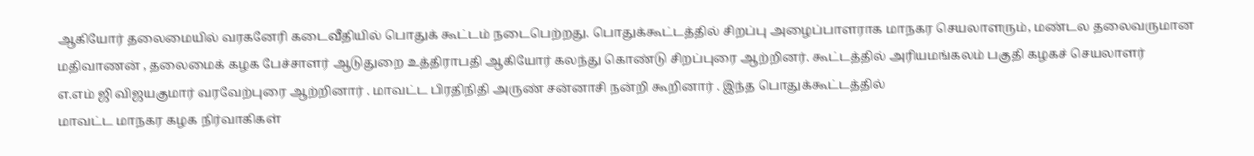ஆகியோர் தலைமையில் வரகனேரி கடைவீதியில் பொதுக் கூட்டம் நடைபெற்றது. பொதுக்கூட்டத்தில் சிறப்பு அழைப்பாளராக மாநகர செயலாளரும், மண்டல தலைவருமான மதிவாணன் , தலைமைக் கழக பேச்சாளர் ஆடுதுறை உத்திராபதி ஆகியோர் கலந்து கொண்டு சிறப்புரை ஆற்றினர். கூட்டத்தில் அரியமங்கலம் பகுதி கழகச் செயலாளர்
எ.எம் ஜி விஜயகுமார் வரவேற்புரை ஆற்றினார் . மாவட்ட பிரதிநிதி அருண் சன்னாசி நன்றி கூறினார் . இந்த பொதுக்கூட்டத்தில்
மாவட்ட மாநகர கழக நிர்வாகிகள்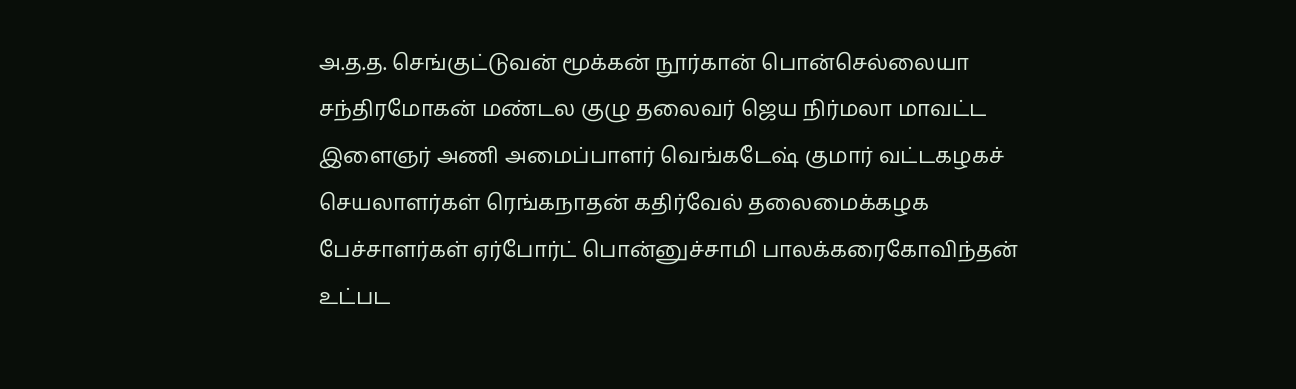அ.த.த. செங்குட்டுவன் மூக்கன் நூர்கான் பொன்செல்லையா சந்திரமோகன் மண்டல குழு தலைவர் ஜெய நிர்மலா மாவட்ட இளைஞர் அணி அமைப்பாளர் வெங்கடேஷ் குமார் வட்டகழகச் செயலாளர்கள் ரெங்கநாதன் கதிர்வேல் தலைமைக்கழக பேச்சாளர்கள் ஏர்போர்ட் பொன்னுச்சாமி பாலக்கரைகோவிந்தன் உட்பட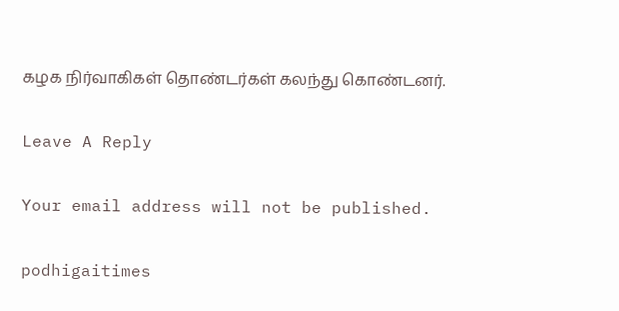கழக நிர்வாகிகள் தொண்டர்கள் கலந்து கொண்டனர்.

Leave A Reply

Your email address will not be published.

podhigaitimes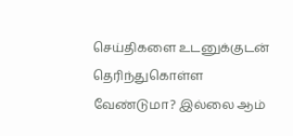செய்திகளை உடனுக்குடன் தெரிந்துகொள்ள வேண்டுமா? இல்லை ஆம்